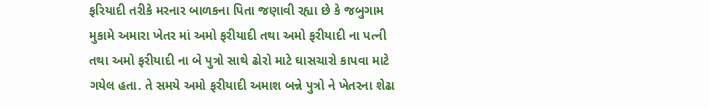ફરિયાદી તરીકે મરનાર બાળકના પિતા જણાવી રહ્યા છે કે જબુગામ મુકામે અમારા ખેતર માં અમો ફરીયાદી તથા અમો ફરીયાદી ના પત્ની તથા અમો ફરીયાદી ના બે પુત્રો સાથે ઢોરો માટે ઘાસચારો કાપવા માટે ગયેલ હતા. તે સમયે અમો ફરીયાદી અમાશ બન્ને પુત્રો ને ખેતરના શેઢા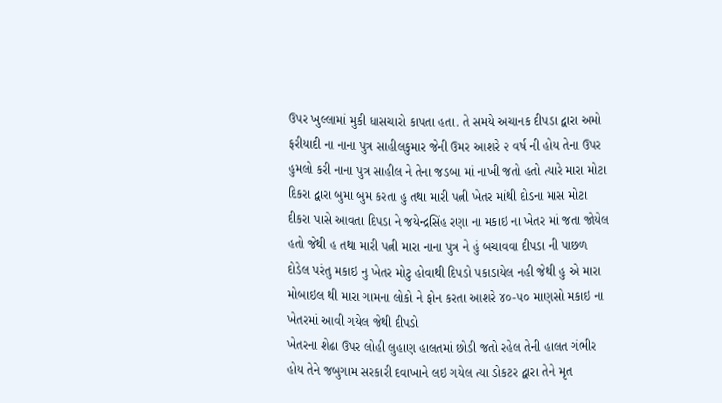ઉપર ખુલ્લામાં મુકી ધાસચારો કાપતા હતા. તે સમયે અચાનક દીપડા દ્વારા અમો ફરીયાદી ના નાના પુત્ર સાહીલકુમાર જેની ઉમર આશરે ૨ વર્ષ ની હોય તેના ઉપર હુમલો કરી નાના પુત્ર સાહીલ ને તેના જડબા માં નાખી જતો હતો ત્યારે મારા મોટા દિકરા દ્વારા બુમા બુમ કરતા હુ તથા મારી પત્ની ખેતર માંથી દોડના માસ મોટા દીકરા પાસે આવતા દિપડા ને જયેન્દ્રસિંહ રણા ના મકાઇ ના ખેતર માં જતા જોયેલ હતો જેથી હ તથા મારી પત્ની મારા નાના પુત્ર ને હું બચાવવા દીપડા ની પાછળ દોડેલ પરંતુ મકાઇ નુ ખેતર મોટુ હોવાથી દિપડો પકાડાયેલ નહી જેથી હુ એ મારા મોબાઇલ થી મારા ગામના લોકો ને ફોન કરતા આશરે ૪૦-૫૦ માણસો મકાઇ ના ખેતરમાં આવી ગયેલ જેથી દીપડો
ખેતરના શેઢા ઉપર લોહી લુહાણ હાલતમાં છોડી જતો રહેલ તેની હાલત ગંભીર હોય તેને જબુગામ સરકારી દવાખાને લઇ ગયેલ ત્યા ડોકટર દ્વારા તેને મૃત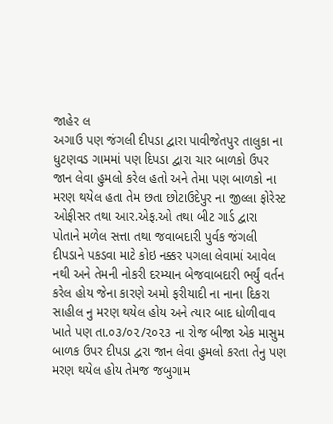જાહેર લ
અગાઉ પણ જંગલી દીપડા દ્વારા પાવીજેતપુર તાલુકા ના ધુટણવડ ગામમાં પણ દિપડા દ્વારા ચાર બાળકો ઉપર જાન લેવા હુમલો કરેલ હતો અને તેમા પણ બાળકો ના મરણ થયેલ હતા તેમ છતા છોટાઉદેપુર ના જીલ્લા ફોરેસ્ટ ઓફીસર તથા આર.એફ.ઓ તથા બીટ ગાર્ડ દ્વારા પોતાને મળેલ સત્તા તથા જવાબદારી પુર્વક જંગલી દીપડાને પકડવા માટે કોઇ નક્કર પગલા લેવામાં આવેલ નથી અને તેમની નોકરી દરમ્યાન બેજવાબદારી ભર્યું વર્તન કરેલ હોય જેના કારણે અમો ફરીયાદી ના નાના દિકરા સાહીલ નુ મરણ થયેલ હોય અને ત્યાર બાદ ધોળીવાવ ખાતે પણ તા.૦૩/૦૨/૨૦૨૩ ના રોજ બીજા એક માસુમ બાળક ઉપર દીપડા દ્વરા જાન લેવા હુમલો કરતા તેનુ પણ મરણ થયેલ હોય તેમજ જબુગામ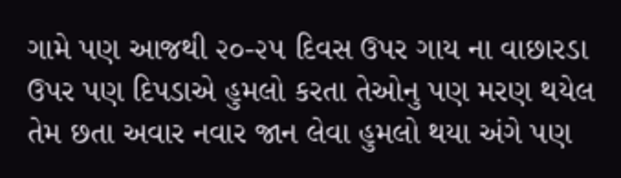ગામે પણ આજથી ૨૦-૨૫ દિવસ ઉપર ગાય ના વાછારડા ઉપર પણ દિપડાએ હુમલો કરતા તેઓનુ પણ મરણ થયેલ તેમ છતા અવાર નવાર જાન લેવા હુમલો થયા અંગે પણ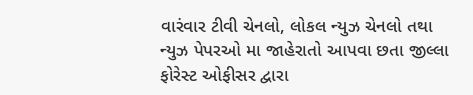વારંવાર ટીવી ચેનલો, લોકલ ન્યુઝ ચેનલો તથા ન્યુઝ પેપરઓ મા જાહેરાતો આપવા છતા જીલ્લા ફોરેસ્ટ ઓફીસર દ્વારા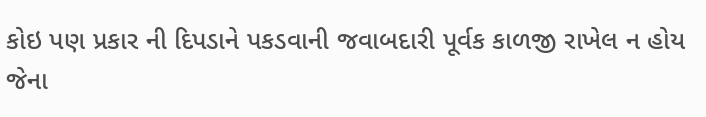કોઇ પણ પ્રકાર ની દિપડાને પકડવાની જવાબદારી પૂર્વક કાળજી રાખેલ ન હોય જેના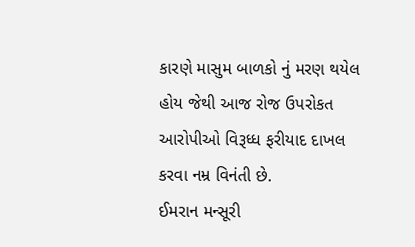કારણે માસુમ બાળકો નું મરણ થયેલ હોય જેથી આજ રોજ ઉપરોકત આરોપીઓ વિરૂધ્ધ ફરીયાદ દાખલ કરવા નમ્ર વિનંતી છે.
ઈમરાન મન્સૂરી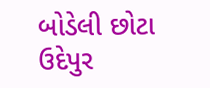બોડેલી છોટા ઉદેપુર